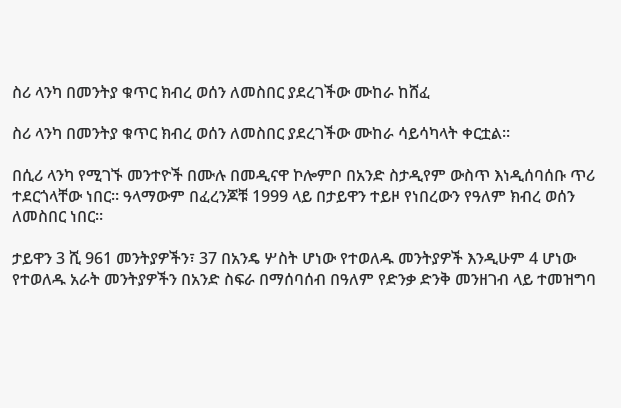ስሪ ላንካ በመንትያ ቁጥር ክብረ ወሰን ለመስበር ያደረገችው ሙከራ ከሸፈ

ስሪ ላንካ በመንትያ ቁጥር ክብረ ወሰን ለመስበር ያደረገችው ሙከራ ሳይሳካላት ቀርቷል።

በሲሪ ላንካ የሚገኙ መንተዮች በሙሉ በመዲናዋ ኮሎምቦ በአንድ ስታዲየም ውስጥ እነዲሰባሰቡ ጥሪ ተደርጎላቸው ነበር። ዓላማውም በፈረንጆቹ 1999 ላይ በታይዋን ተይዞ የነበረውን የዓለም ክብረ ወሰን ለመስበር ነበር።

ታይዋን 3 ሺ 961 መንትያዎችን፣ 37 በአንዴ ሦስት ሆነው የተወለዱ መንትያዎች እንዲሁም 4 ሆነው የተወለዱ አራት መንትያዎችን በአንድ ስፍራ በማሰባሰብ በዓለም የድንቃ ድንቅ መንዘገብ ላይ ተመዝግባ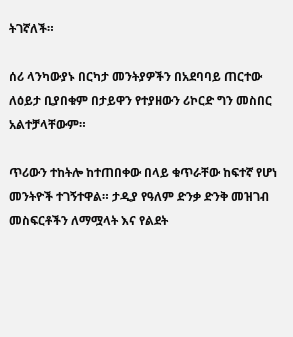ትገኛለች።

ሰሪ ላንካውያኑ በርካታ መንትያዎችን በአደባባይ ጠርተው ለዕይታ ቢያበቁም በታይዋን የተያዘውን ሪኮርድ ግን መስበር አልተቻላቸውም።

ጥሪውን ተከትሎ ከተጠበቀው በላይ ቁጥራቸው ከፍተኛ የሆነ መንትዮች ተገኝተዋል። ታዲያ የዓለም ድንቃ ድንቅ መዝገብ መስፍርቶችን ለማሟላት እና የልደት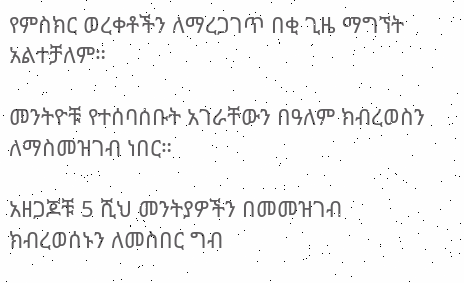የምስክር ወረቀቶችን ለማረጋገጥ በቂ ጊዜ ማግኘት አልተቻለም።

መንትዮቹ የተሰባሰቡት አገራቸውን በዓለም ክብረወስን ለማስመዝገብ ነበር።

አዘጋጆቹ 5 ሺህ መንትያዎችን በመመዝገብ ክብረወሰኑን ለመስበር ግብ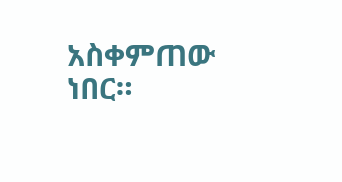አስቀምጠው ነበር።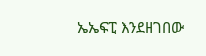ኤኤፍፒ እንደዘገበው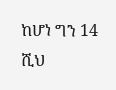ከሆነ ግን 14 ሺህ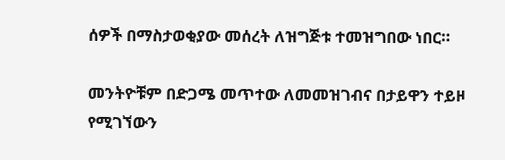ሰዎች በማስታወቂያው መሰረት ለዝግጅቱ ተመዝግበው ነበር።

መንትዮቹም በድጋሜ መጥተው ለመመዝገብና በታይዋን ተይዞ የሚገኘውን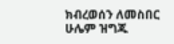ክብረወሰን ለመስበር ሁሌም ዝግጁ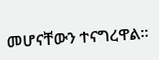መሆናቸውን ተናግረዋል።